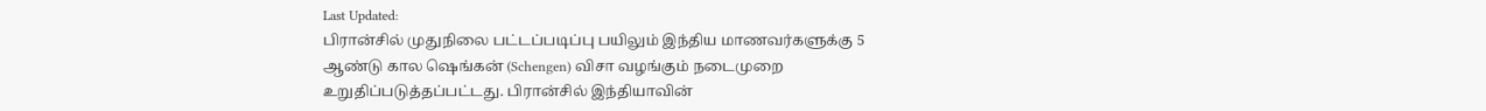Last Updated:
பிரான்சில் முதுநிலை பட்டப்படிப்பு பயிலும் இந்திய மாணவர்களுக்கு 5 ஆண்டு கால ஷெங்கன் (Schengen) விசா வழங்கும் நடைமுறை உறுதிப்படுத்தப்பட்டது. பிரான்சில் இந்தியாவின்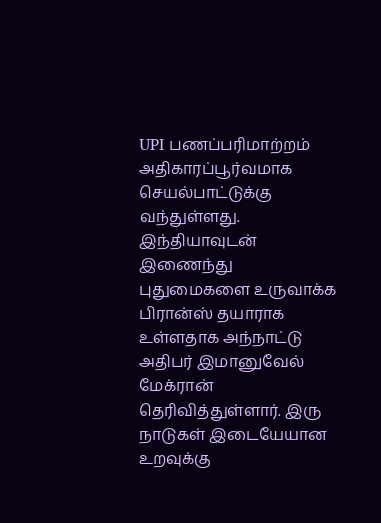UPI பணப்பரிமாற்றம் அதிகாரப்பூர்வமாக செயல்பாட்டுக்கு வந்துள்ளது.
இந்தியாவுடன் இணைந்து புதுமைகளை உருவாக்க பிரான்ஸ் தயாராக உள்ளதாக அந்நாட்டு அதிபர் இமானுவேல் மேக்ரான் தெரிவித்துள்ளார். இரு நாடுகள் இடையேயான உறவுக்கு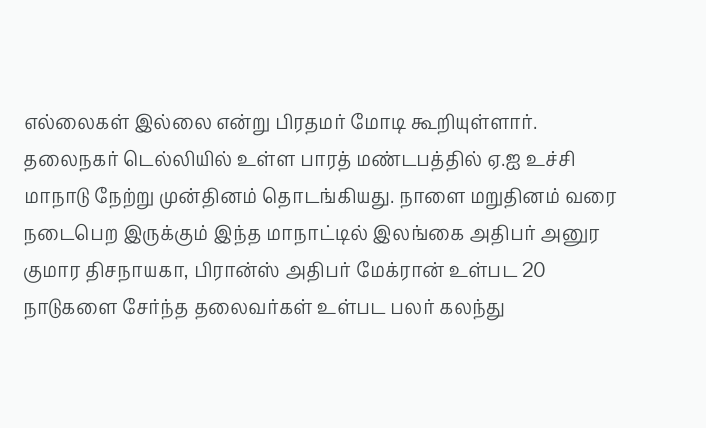எல்லைகள் இல்லை என்று பிரதமர் மோடி கூறியுள்ளார்.
தலைநகர் டெல்லியில் உள்ள பாரத் மண்டபத்தில் ஏ.ஐ உச்சி மாநாடு நேற்று முன்தினம் தொடங்கியது. நாளை மறுதினம் வரை நடைபெற இருக்கும் இந்த மாநாட்டில் இலங்கை அதிபர் அனுர குமார திசநாயகா, பிரான்ஸ் அதிபர் மேக்ரான் உள்பட 20 நாடுகளை சேர்ந்த தலைவர்கள் உள்பட பலர் கலந்து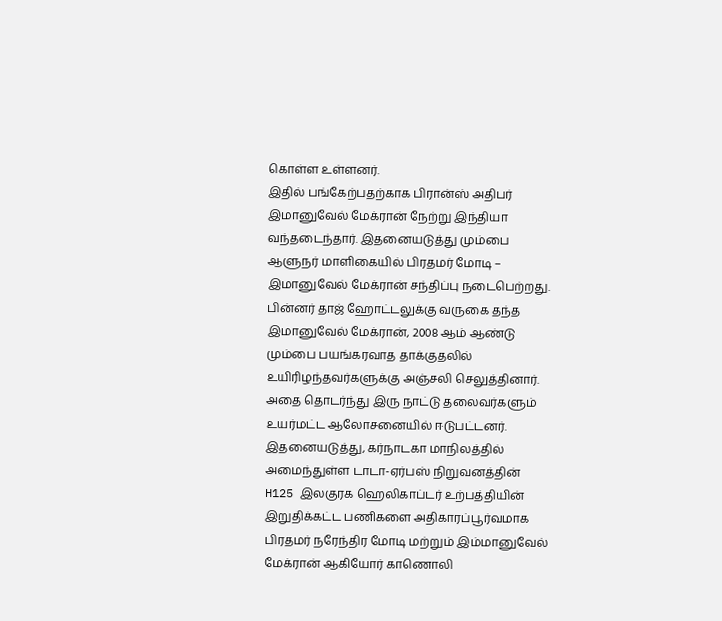கொள்ள உள்ளனர்.
இதில் பங்கேற்பதற்காக பிரான்ஸ் அதிபர் இமானுவேல் மேக்ரான் நேற்று இந்தியா வந்தடைந்தார். இதனையடுத்து மும்பை ஆளுநர் மாளிகையில் பிரதமர் மோடி – இமானுவேல் மேக்ரான் சந்திப்பு நடைபெற்றது. பின்னர் தாஜ் ஹோட்டலுக்கு வருகை தந்த இமானுவேல் மேக்ரான், 2008 ஆம் ஆண்டு மும்பை பயங்கரவாத தாக்குதலில் உயிரிழந்தவர்களுக்கு அஞ்சலி செலுத்தினார். அதை தொடர்ந்து இரு நாட்டு தலைவர்களும் உயர்மட்ட ஆலோசனையில் ஈடுபட்டனர்.
இதனையடுத்து, கர்நாடகா மாநிலத்தில் அமைந்துள்ள டாடா-ஏர்பஸ் நிறுவனத்தின் H125 இலகுரக ஹெலிகாப்டர் உற்பத்தியின் இறுதிக்கட்ட பணிகளை அதிகாரப்பூர்வமாக பிரதமர் நரேந்திர மோடி மற்றும் இம்மானுவேல் மேக்ரான் ஆகியோர் காணொலி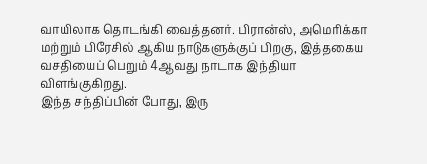வாயிலாக தொடங்கி வைத்தனர். பிரான்ஸ், அமெரிக்கா மற்றும் பிரேசில் ஆகிய நாடுகளுக்குப் பிறகு, இத்தகைய வசதியைப் பெறும் 4ஆவது நாடாக இந்தியா விளங்குகிறது.
இந்த சந்திப்பின் போது, இரு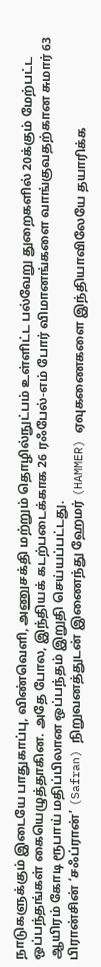நாடுகளுக்கும் இடையே பாதுகாப்பு, விண்வெளி, அணுசக்தி மற்றும் தொழில்நுட்பம் உள்ளிட்ட பல்வேறு துறைகளில் 20க்கும் மேற்பட்ட ஒப்பந்தங்கள் கையெழுத்தாகின. அதே போல, இந்தியக் கடற்படைக்காக 26 ரஃபேல்-எம் போர் விமானங்களை வாங்குவதற்கான சுமார் 63 ஆயிரம் கோடி ரூபாய் மதிப்பிலான ஒப்பந்தம் இறுதி செய்யப்பட்டது.
பிரான்சின் ‘சஃப்ரான்’ (Safran) நிறுவனத்துடன் இணைந்து ஹேமர் (HAMMER) ஏவுகணைகளை இந்தியாவிலேயே தயாரிக்க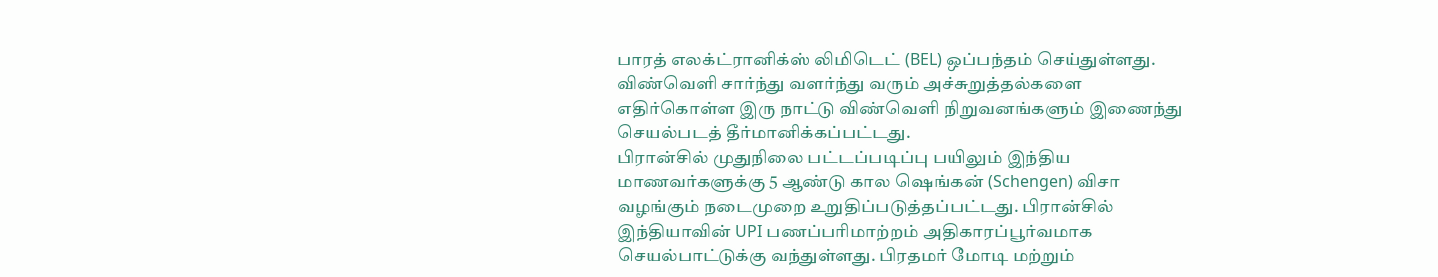பாரத் எலக்ட்ரானிக்ஸ் லிமிடெட் (BEL) ஒப்பந்தம் செய்துள்ளது. விண்வெளி சார்ந்து வளர்ந்து வரும் அச்சுறுத்தல்களை எதிர்கொள்ள இரு நாட்டு விண்வெளி நிறுவனங்களும் இணைந்து செயல்படத் தீர்மானிக்கப்பட்டது.
பிரான்சில் முதுநிலை பட்டப்படிப்பு பயிலும் இந்திய மாணவர்களுக்கு 5 ஆண்டு கால ஷெங்கன் (Schengen) விசா வழங்கும் நடைமுறை உறுதிப்படுத்தப்பட்டது. பிரான்சில் இந்தியாவின் UPI பணப்பரிமாற்றம் அதிகாரப்பூர்வமாக செயல்பாட்டுக்கு வந்துள்ளது. பிரதமர் மோடி மற்றும்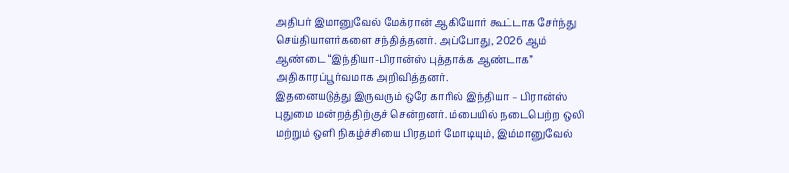அதிபர் இமானுவேல் மேக்ரான் ஆகியோர் கூட்டாக சேர்ந்து செய்தியாளர்களை சந்தித்தனர். அப்போது, 2026 ஆம் ஆண்டை “இந்தியா-பிரான்ஸ் புத்தாக்க ஆண்டாக” அதிகாரப்பூர்வமாக அறிவித்தனர்.
இதனையடுத்து இருவரும் ஒரே காரில் இந்தியா – பிரான்ஸ் புதுமை மன்றத்திற்குச் சென்றனர். ம்பையில் நடைபெற்ற ஒலி மற்றும் ஒளி நிகழ்ச்சியை பிரதமர் மோடியும், இம்மானுவேல்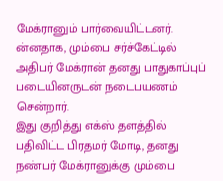மேக்ரானும் பார்வையிட்டனர். ன்னதாக, மும்பை சர்ச்கேட்டில் அதிபர் மேக்ரான் தனது பாதுகாப்புப் படையினருடன் நடைபயணம் சென்றார்.
இது குறித்து எக்ஸ் தளத்தில் பதிவிட்ட பிரதமர் மோடி, தனது நண்பர் மேக்ரானுக்கு மும்பை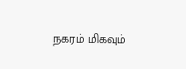நகரம் மிகவும்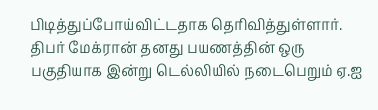பிடித்துப்போய்விட்டதாக தெரிவித்துள்ளார். திபர் மேக்ரான் தனது பயணத்தின் ஒரு பகுதியாக இன்று டெல்லியில் நடைபெறும் ஏ.ஐ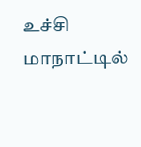உச்சி மாநாட்டில்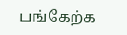பங்கேற்க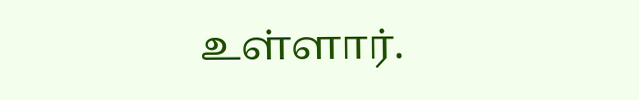உள்ளார்.